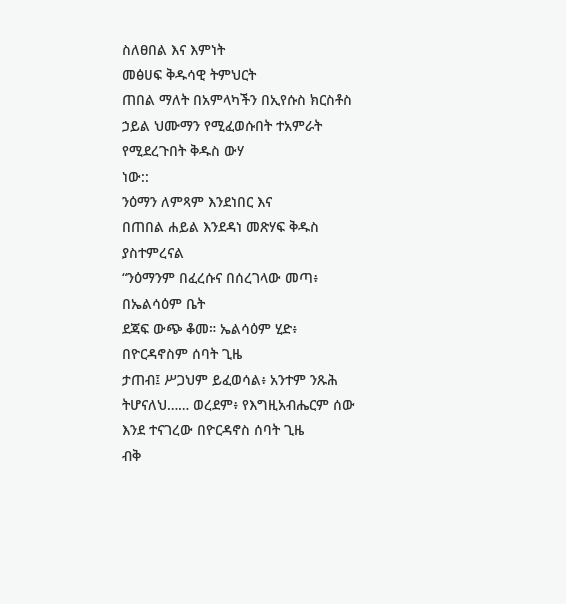ስለፀበል እና እምነት
መፅሀፍ ቅዱሳዊ ትምህርት
ጠበል ማለት በአምላካችን በኢየሱስ ክርስቶስ ኃይል ህሙማን የሚፈወሱበት ተአምራት የሚደረጉበት ቅዱስ ውሃ
ነው::
ንዕማን ለምጻም እንደነበር እና
በጠበል ሐይል እንደዳነ መጽሃፍ ቅዱስ ያስተምረናል
“ንዕማንም በፈረሱና በሰረገላው መጣ፥ በኤልሳዕም ቤት
ደጃፍ ውጭ ቆመ። ኤልሳዕም ሂድ፥ በዮርዳኖስም ሰባት ጊዜ
ታጠብ፤ ሥጋህም ይፈወሳል፥ አንተም ንጹሕ ትሆናለህ…… ወረደም፥ የእግዚአብሔርም ሰው
እንደ ተናገረው በዮርዳኖስ ሰባት ጊዜ
ብቅ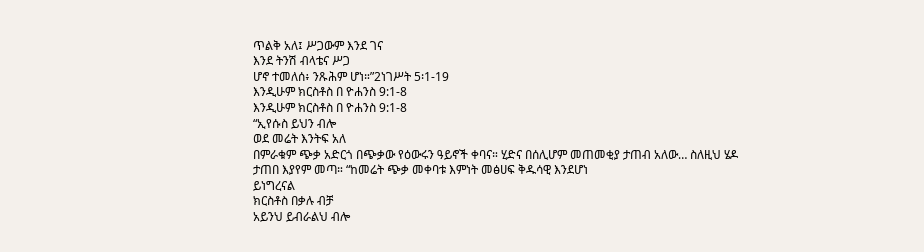ጥልቅ አለ፤ ሥጋውም እንደ ገና
እንደ ትንሽ ብላቴና ሥጋ
ሆኖ ተመለሰ፥ ንጹሕም ሆነ።”2ነገሥት 5፡1-19
እንዲሁም ክርስቶስ በ ዮሐንስ 9:1-8
እንዲሁም ክርስቶስ በ ዮሐንስ 9:1-8
“ኢየሱስ ይህን ብሎ
ወደ መሬት እንትፍ አለ
በምራቁም ጭቃ አድርጎ በጭቃው የዕውሩን ዓይኖች ቀባና። ሂድና በሰሊሆም መጠመቂያ ታጠብ አለው… ስለዚህ ሄዶ
ታጠበ እያየም መጣ። “ከመሬት ጭቃ መቀባቱ እምነት መፅሀፍ ቅዱሳዊ እንደሆነ
ይነግረናል
ክርስቶስ በቃሉ ብቻ
አይንህ ይብራልህ ብሎ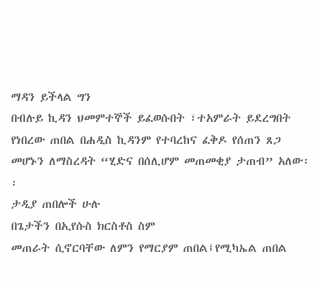ማዳን ይችላል ግን
በብሉይ ኪዳን ህመምተኞች ይፈወሱበት ፣ተአምራት ይደረግበት የነበረው ጠበል በሐዲስ ኪዳንም የተባረከና ፈቅዶ የሰጠን ጸጋ
መሆኑን ለማስረዳት “ሂድና በሰሊሆም መጠመቂያ ታጠብ” አለው፡፡
ታዲያ ጠበሎች ሁሉ
በጌታችን በኢየሱስ ክርስቶስ ስም
መጠራት ሲኖርባቸው ለምን የማርያም ጠበል፤የሚካኤል ጠበል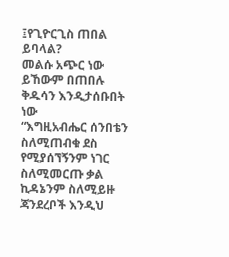፤የጊዮርጊስ ጠበል ይባላል?
መልሱ አጭር ነው
ይኸውም በጠበሉ ቅዱሳን እንዲታሰቡበት ነው
“እግዚአብሔር ሰንበቴን ስለሚጠብቁ ደስ
የሚያሰኘኝንም ነገር ስለሚመርጡ ቃል
ኪዳኔንም ስለሚይዙ ጃንደረቦች እንዲህ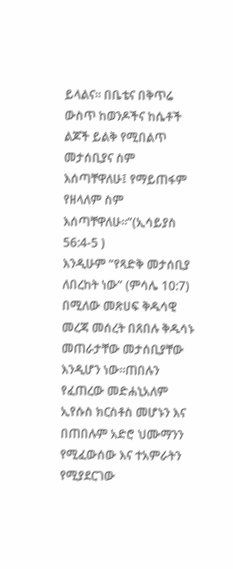ይላልና። በቤቴና በቅጥሬ ውስጥ ከወንዶችና ከሴቶች ልጆች ይልቅ የሚበልጥ መታሰቢያና ስም
እሰጣቸዋለሁ፤ የማይጠፋም የዘላለም ስም
እሰጣቸዋለሁ።”(ኢሳይያስ 56:4-5 )
እንዲሁም “የጻድቅ መታሰቢያ ለበረከት ነው” (ምሳሌ 10:7) በሚለው መጽሀፍ ቅዱሳዊ መረጃ መሰረት በጸበሉ ቅዱሳኑ መጠራታቸው መታሰቢያቸው እንዲሆን ነው፡፡ጠበሉን የፈጠረው መድሐኒአለም ኢየሱስ ክርስቶስ መሆኑን እና በጠበሉም አድሮ ህሙማንን የሚፈውሰው እና ተአምራትን የሚያደርገው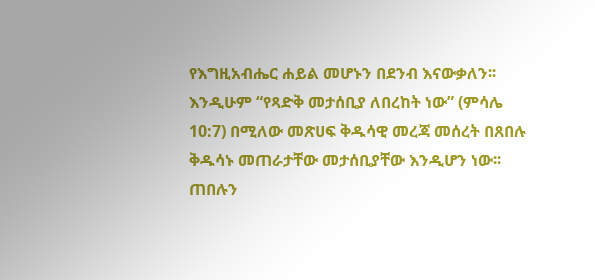የእግዚአብሔር ሐይል መሆኑን በደንብ እናውቃለን፡፡
እንዲሁም “የጻድቅ መታሰቢያ ለበረከት ነው” (ምሳሌ 10:7) በሚለው መጽሀፍ ቅዱሳዊ መረጃ መሰረት በጸበሉ ቅዱሳኑ መጠራታቸው መታሰቢያቸው እንዲሆን ነው፡፡ጠበሉን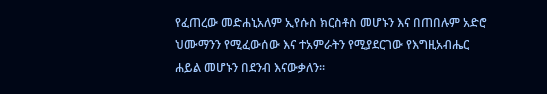የፈጠረው መድሐኒአለም ኢየሱስ ክርስቶስ መሆኑን እና በጠበሉም አድሮ ህሙማንን የሚፈውሰው እና ተአምራትን የሚያደርገው የእግዚአብሔር ሐይል መሆኑን በደንብ እናውቃለን፡፡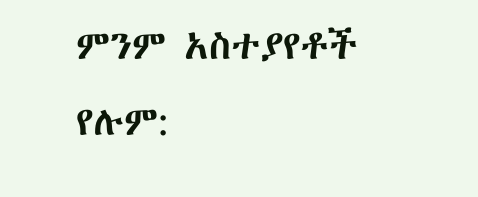ምንም አስተያየቶች የሉም: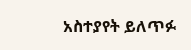አስተያየት ይለጥፉ